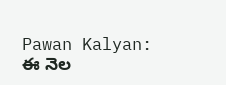Pawan Kalyan: ఈ నెల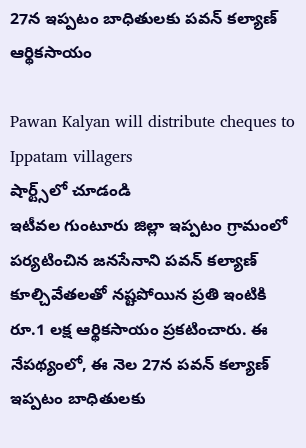27న ఇప్పటం బాధితులకు పవన్ కల్యాణ్ ఆర్థికసాయం

Pawan Kalyan will distribute cheques to Ippatam villagers
షార్ట్స్‌లో చూడండి
ఇటీవల గుంటూరు జిల్లా ఇప్పటం గ్రామంలో పర్యటించిన జనసేనాని పవన్ కల్యాణ్ కూల్చివేతలతో నష్టపోయిన ప్రతి ఇంటికి రూ.1 లక్ష ఆర్థికసాయం ప్రకటించారు. ఈ నేపథ్యంలో, ఈ నెల 27న పవన్ కల్యాణ్ ఇప్పటం బాధితులకు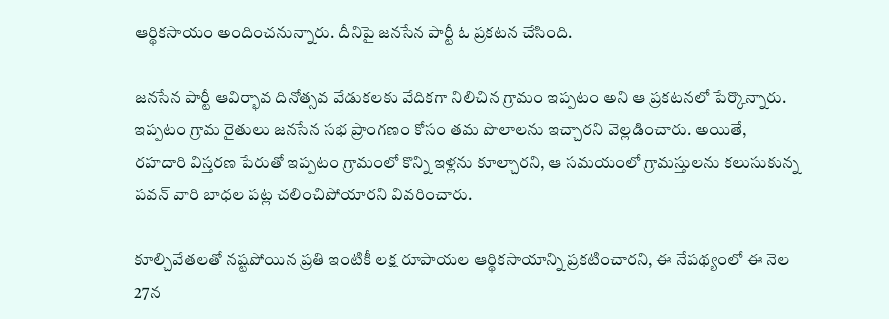ఆర్థికసాయం అందించనున్నారు. దీనిపై జనసేన పార్టీ ఓ ప్రకటన చేసింది.

జనసేన పార్టీ ఆవిర్భావ దినోత్సవ వేడుకలకు వేదికగా నిలిచిన గ్రామం ఇప్పటం అని ఆ ప్రకటనలో పేర్కొన్నారు. ఇప్పటం గ్రామ రైతులు జనసేన సభ ప్రాంగణం కోసం తమ పొలాలను ఇచ్చారని వెల్లడించారు. అయితే, రహదారి విస్తరణ పేరుతో ఇప్పటం గ్రామంలో కొన్ని ఇళ్లను కూల్చారని, ఆ సమయంలో గ్రామస్తులను కలుసుకున్న పవన్ వారి బాధల పట్ల చలించిపోయారని వివరించారు.

కూల్చివేతలతో నష్టపోయిన ప్రతి ఇంటికీ లక్ష రూపాయల ఆర్థికసాయాన్ని ప్రకటించారని, ఈ నేపథ్యంలో ఈ నెల 27న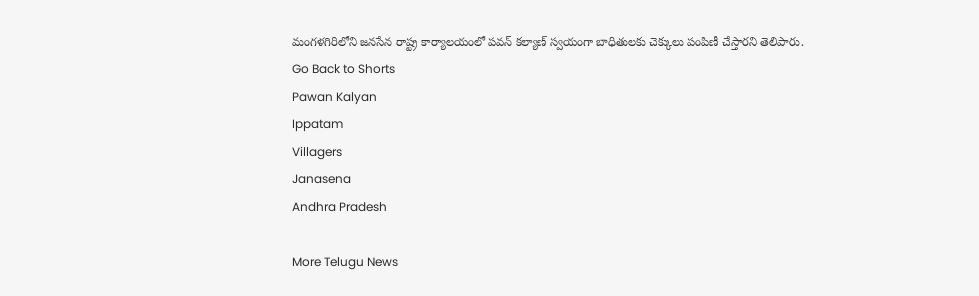మంగళగిరిలోని జనసేన రాష్ట్ర కార్యాలయంలో పవన్ కల్యాణ్ స్వయంగా బాధితులకు చెక్కులు పంపిణీ చేస్తారని తెలిపారు.
Go Back to Shorts
Pawan Kalyan
Ippatam
Villagers
Janasena
Andhra Pradesh

More Telugu News